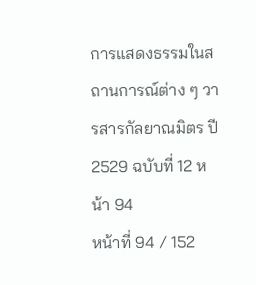การแสดงธรรมในสถานการณ์ต่าง ๆ วารสารกัลยาณมิตร ปี 2529 ฉบับที่ 12 หน้า 94
หน้าที่ 94 / 152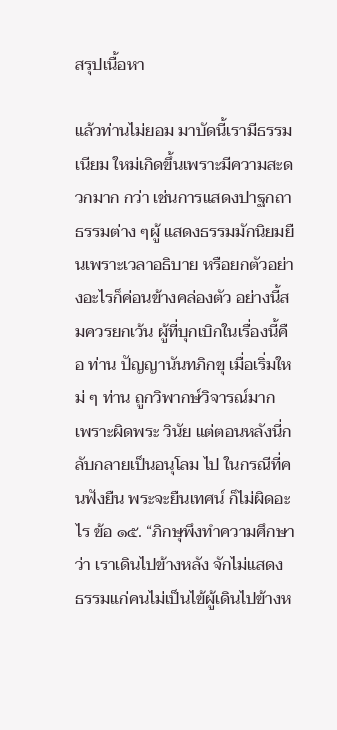สรุปเนื้อหา

แล้วท่านไม่ยอม มาบัดนี้เรามีธรรมเนียม ใหม่เกิดขึ้นเพราะมีความสะดวกมาก กว่า เช่นการแสดงปาฐกถาธรรมต่าง ๆผู้ แสดงธรรมมักนิยมยืนเพราะเวลาอธิบาย หรือยกตัวอย่างอะไรก็ค่อนข้างคล่องตัว อย่างนี้สมควรยกเว้น ผู้ที่บุกเบิกในเรื่องนี้คือ ท่าน ปัญญานันทภิกขุ เมื่อเริ่มใหม่ ๆ ท่าน ถูกวิพากษ์วิจารณ์มาก เพราะผิดพระ วินัย แต่ตอนหลังนี่กลับกลายเป็นอนุโลม ไป ในกรณีที่คนฟังยืน พระจะยืนเทศน์ ก็ไม่ผิดอะไร ข้อ ๑๕. “ภิกษุพึงทำความศึกษา ว่า เราเดินไปข้างหลัง จักไม่แสดง ธรรมแก่คนไม่เป็นไข้ผู้เดินไปข้างห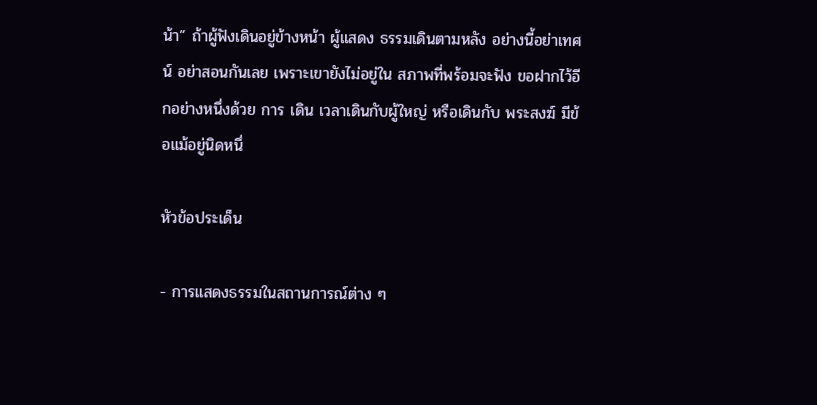น้า” ถ้าผู้ฟังเดินอยู่ข้างหน้า ผู้แสดง ธรรมเดินตามหลัง อย่างนี้อย่าเทศน์ อย่าสอนกันเลย เพราะเขายังไม่อยู่ใน สภาพที่พร้อมจะฟัง ขอฝากไว้อีกอย่างหนึ่งด้วย การ เดิน เวลาเดินกับผู้ใหญ่ หรือเดินกับ พระสงฆ์ มีข้อแม้อยู่นิดหนึ่

หัวข้อประเด็น

- การแสดงธรรมในสถานการณ์ต่าง ๆ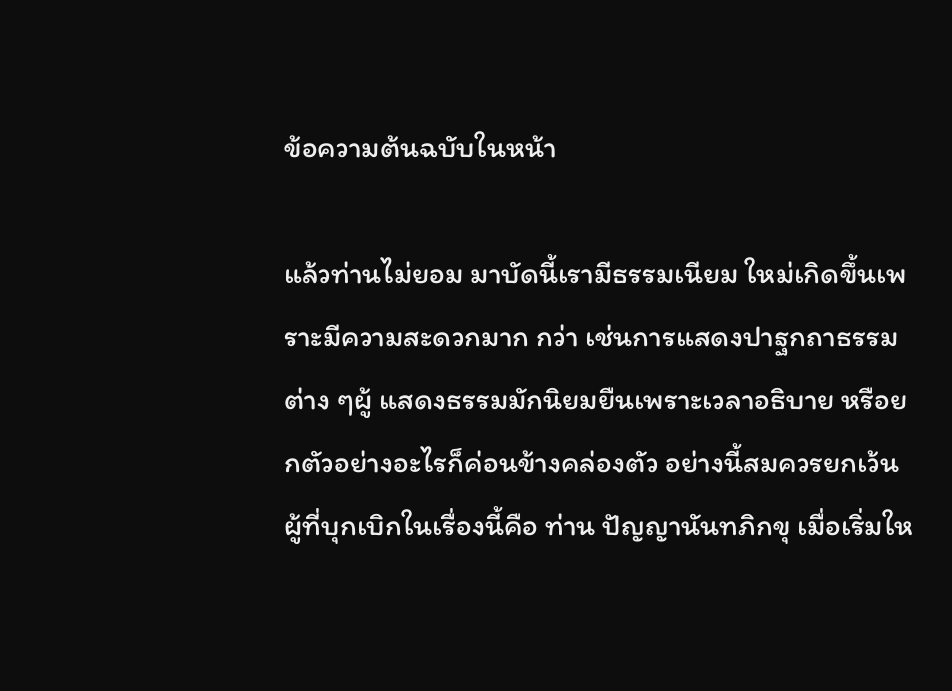ข้อความต้นฉบับในหน้า

แล้วท่านไม่ยอม มาบัดนี้เรามีธรรมเนียม ใหม่เกิดขึ้นเพราะมีความสะดวกมาก กว่า เช่นการแสดงปาฐกถาธรรมต่าง ๆผู้ แสดงธรรมมักนิยมยืนเพราะเวลาอธิบาย หรือยกตัวอย่างอะไรก็ค่อนข้างคล่องตัว อย่างนี้สมควรยกเว้น ผู้ที่บุกเบิกในเรื่องนี้คือ ท่าน ปัญญานันทภิกขุ เมื่อเริ่มให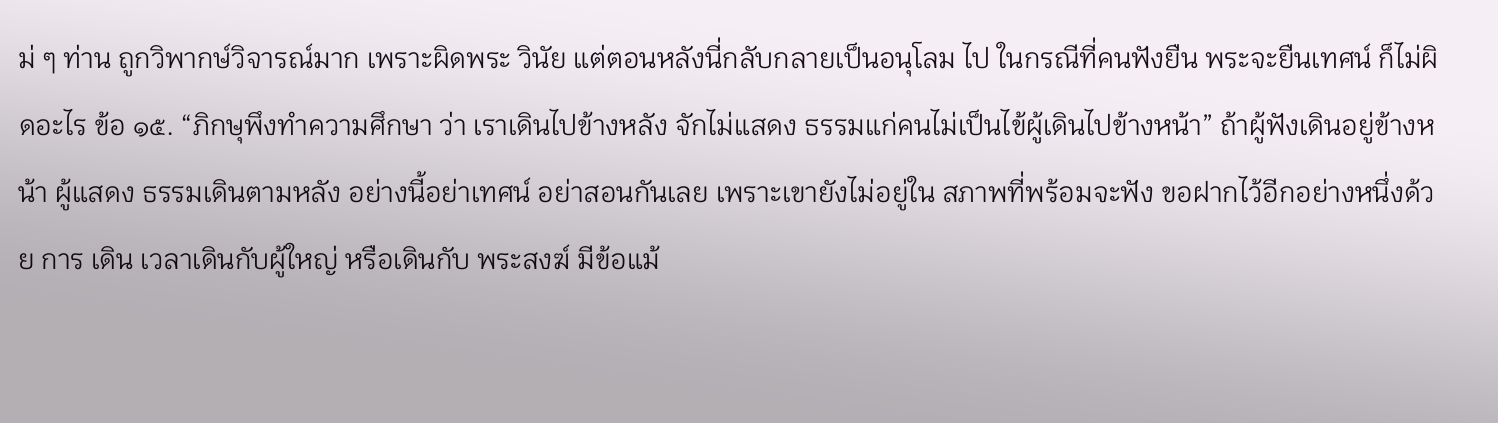ม่ ๆ ท่าน ถูกวิพากษ์วิจารณ์มาก เพราะผิดพระ วินัย แต่ตอนหลังนี่กลับกลายเป็นอนุโลม ไป ในกรณีที่คนฟังยืน พระจะยืนเทศน์ ก็ไม่ผิดอะไร ข้อ ๑๕. “ภิกษุพึงทำความศึกษา ว่า เราเดินไปข้างหลัง จักไม่แสดง ธรรมแก่คนไม่เป็นไข้ผู้เดินไปข้างหน้า” ถ้าผู้ฟังเดินอยู่ข้างหน้า ผู้แสดง ธรรมเดินตามหลัง อย่างนี้อย่าเทศน์ อย่าสอนกันเลย เพราะเขายังไม่อยู่ใน สภาพที่พร้อมจะฟัง ขอฝากไว้อีกอย่างหนึ่งด้วย การ เดิน เวลาเดินกับผู้ใหญ่ หรือเดินกับ พระสงฆ์ มีข้อแม้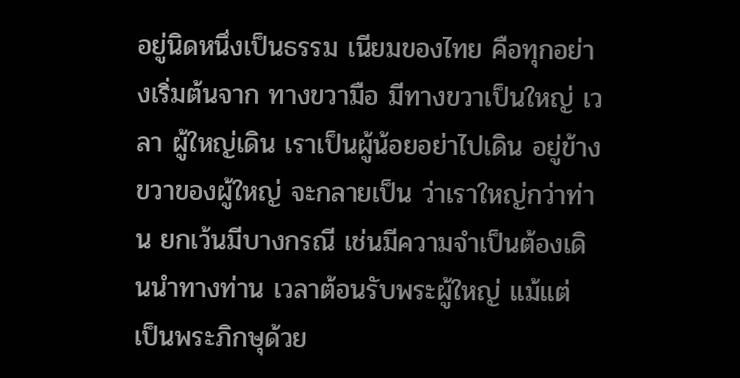อยู่นิดหนึ่งเป็นธรรม เนียมของไทย คือทุกอย่างเริ่มต้นจาก ทางขวามือ มีทางขวาเป็นใหญ่ เวลา ผู้ใหญ่เดิน เราเป็นผู้น้อยอย่าไปเดิน อยู่ข้างขวาของผู้ใหญ่ จะกลายเป็น ว่าเราใหญ่กว่าท่าน ยกเว้นมีบางกรณี เช่นมีความจำเป็นต้องเดินนำทางท่าน เวลาต้อนรับพระผู้ใหญ่ แม้แต่ เป็นพระภิกษุด้วย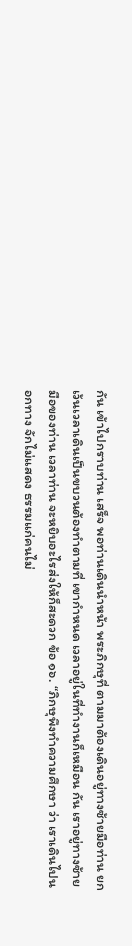กัน เข้าไปกราบท่าน เสร็จ พอท่านเดินนำหน้า พระภิกษุที่ ตามมาต้องเดินอยู่ทางซ้ายมือท่าน ยกเว้นเวลาเดินเป็นขบวนต้องทำตามที่ เขากำหนด เวลาอยู่ในที่ทำงานก็เหมือน กัน เราอยู่ทางซ้ายมือของท่าน เวลาท่าน จะหยิบอะไรส่งให้ก็สะดวก ข้อ ๑๖. “ภิกษุพึงทำความศึกษา ว่า เราเดินไปนอกทาง จักไม่แสดง ธรรมแก่คนไม่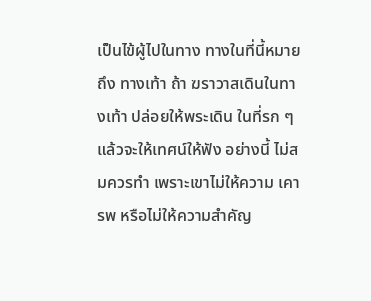เป็นไข้ผู้ไปในทาง ทางในที่นี้หมายถึง ทางเท้า ถ้า ฆราวาสเดินในทางเท้า ปล่อยให้พระเดิน ในที่รก ๆ แล้วจะให้เทศน์ให้ฟัง อย่างนี้ ไม่สมควรทำ เพราะเขาไม่ให้ความ เคารพ หรือไม่ให้ความสำคัญ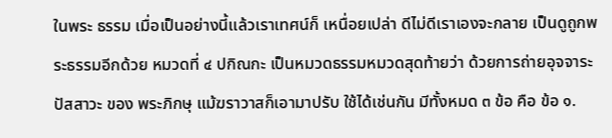ในพระ ธรรม เมื่อเป็นอย่างนี้แล้วเราเทศน์ก็ เหนื่อยเปล่า ดีไม่ดีเราเองจะกลาย เป็นดูถูกพระธรรมอีกด้วย หมวดที่ ๔ ปกิณกะ เป็นหมวดธรรมหมวดสุดท้ายว่า ด้วยการถ่ายอุจจาระ ปัสสาวะ ของ พระภิกษุ แม้ฆราวาสก็เอามาปรับ ใช้ได้เช่นกัน มีทั้งหมด ๓ ข้อ คือ ข้อ ๑.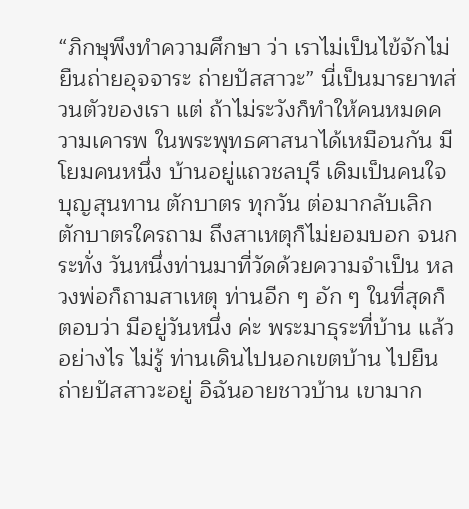“ภิกษุพึงทำความศึกษา ว่า เราไม่เป็นไข้จักไม่ยืนถ่ายอุจจาระ ถ่ายปัสสาวะ” นี่เป็นมารยาทส่วนตัวของเรา แต่ ถ้าไม่ระวังก็ทำให้คนหมดความเคารพ ในพระพุทธศาสนาได้เหมือนกัน มีโยมคนหนึ่ง บ้านอยู่แถวชลบุรี เดิมเป็นคนใจบุญสุนทาน ตักบาตร ทุกวัน ต่อมากลับเลิกตักบาตรใครถาม ถึงสาเหตุก็ไม่ยอมบอก จนกระทั่ง วันหนึ่งท่านมาที่วัดด้วยความจำเป็น หลวงพ่อก็ถามสาเหตุ ท่านอีก ๆ อัก ๆ ในที่สุดก็ตอบว่า มีอยู่วันหนึ่ง ค่ะ พระมาธุระที่บ้าน แล้วอย่างไร ไม่รู้ ท่านเดินไปนอกเขตบ้าน ไปยืน ถ่ายปัสสาวะอยู่ อิฉันอายชาวบ้าน เขามาก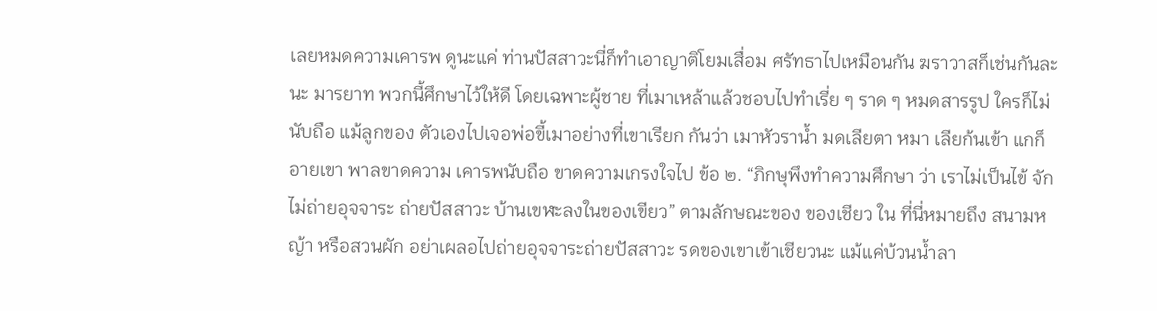เลยหมดความเคารพ ดูนะแค่ ท่านปัสสาวะนี่ก็ทำเอาญาติโยมเสื่อม ศรัทธาไปเหมือนกัน ฆราวาสก็เช่นกันละนะ มารยาท พวกนี้ศึกษาไว้ให้ดี โดยเฉพาะผู้ชาย ที่เมาเหล้าแล้วชอบไปทำเรี่ย ๆ ราด ๆ หมดสารรูป ใครก็ไม่นับถือ แม้ลูกของ ตัวเองไปเจอพ่อขี้เมาอย่างที่เขาเรียก กันว่า เมาหัวราน้ำ มดเลียตา หมา เลียก้นเข้า แกก็อายเขา พาลขาดความ เคารพนับถือ ขาดความเกรงใจไป ข้อ ๒. “ภิกษุพึงทำความศึกษา ว่า เราไม่เป็นไข้ จักไม่ถ่ายอุจจาระ ถ่ายปัสสาวะ บ้านเขฬะลงในของเขียว” ตามลักษณะของ ของเชียว ใน ที่นี่หมายถึง สนามหญ้า หรือสวนผัก อย่าเผลอไปถ่ายอุจจาระถ่ายปัสสาวะ รดของเขาเข้าเชียวนะ แม้แค่บ้วนน้ำลา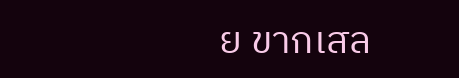ย ขากเสล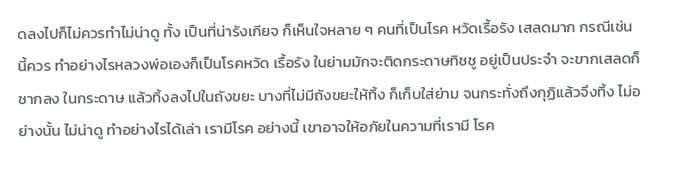ดลงไปก็ไม่ควรทำไม่น่าดู ทั้ง เป็นที่น่ารังเกียจ ก็เห็นใจหลาย ๆ คนที่เป็นโรค หวัดเรื้อรัง เสลดมาก กรณีเช่นนี้ควร ทําอย่างไรหลวงพ่อเองก็เป็นโรคหวัด เรื้อรัง ในย่ามมักจะติดกระดาษทิชชู อยู่เป็นประจำ จะขากเสลดก็ชากลง ในกระดาษ แล้วทิ้งลงไปในถังขยะ บางที่ไม่มีถังขยะให้ทิ้ง ก็เก็บใส่ย่าม จนกระทั่งถึงกุฏิแล้วจึงทิ้ง ไม่อย่างนั้น ไม่น่าดู ทำอย่างไรได้เล่า เรามีโรค อย่างนี้ เขาอาจให้อภัยในความที่เรามี โรค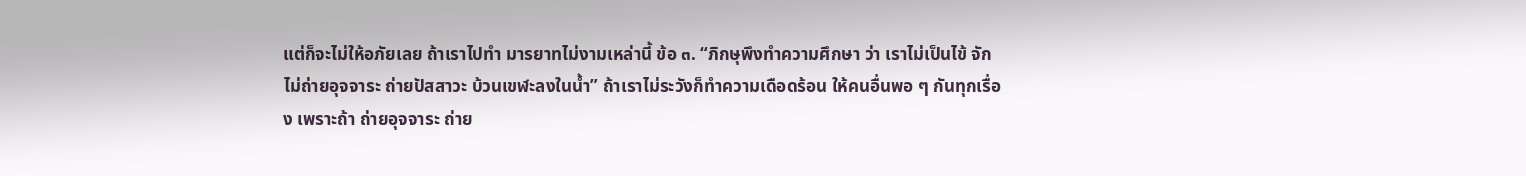แต่ก็จะไม่ให้อภัยเลย ถ้าเราไปทำ มารยาทไม่งามเหล่านี้ ข้อ ๓. “ภิกษุพึงทำความศึกษา ว่า เราไม่เป็นไข้ จักไม่ถ่ายอุจจาระ ถ่ายปัสสาวะ บ้วนเขฬะลงในน้ำ” ถ้าเราไม่ระวังก็ทำความเดือดร้อน ให้คนอื่นพอ ๆ กันทุกเรื่อง เพราะถ้า ถ่ายอุจจาระ ถ่าย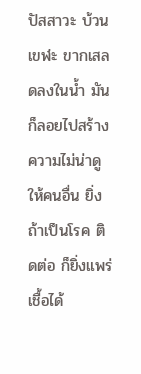ปัสสาวะ บ้วนเขฬะ ขากเสลดลงในน้ำ มันก็ลอยไปสร้าง ความไม่น่าดูให้คนอื่น ยิ่งถ้าเป็นโรค ติดต่อ ก็ยิ่งแพร่เชื้อได้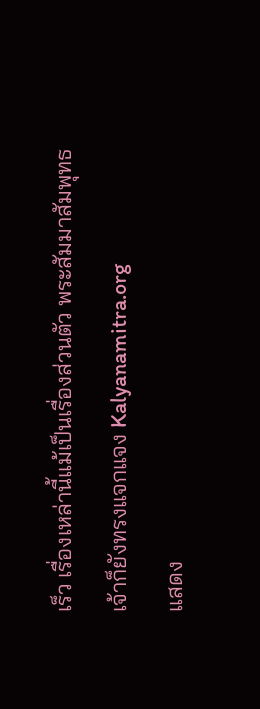เร็ว เรื่องเหล่านี้แม้เป็นเรื่องส่วนตัว พระสัมมาสัมพุทธเจ้าก็ยังทรงแจกแจง Kalyanamitra.org
แสดง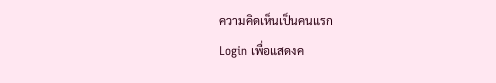ความคิดเห็นเป็นคนแรก
Login เพื่อแสดงค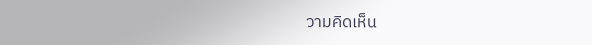วามคิดเห็น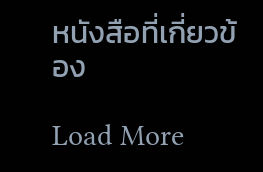หนังสือที่เกี่ยวข้อง

Load More